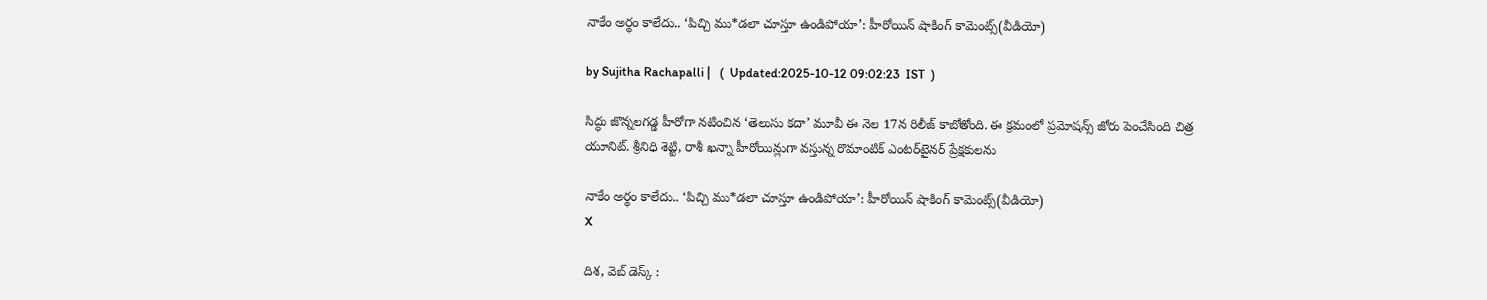నాకేం అర్థం కాలేదు.. ‘పిచ్చి ము*డలా చూస్తూ ఉండిపోయా’: హీరోయిన్ షాకింగ్ కామెంట్స్(వీడియో)

by Sujitha Rachapalli |   (  Updated:2025-10-12 09:02:23  IST  )

సిద్ధు జొన్నలగడ్డ హీరోగా నటించిన ‘తెలుసు కదా’ మూవీ ఈ నెల 17న రిలీజ్ కాబోతోంది. ఈ క్రమంలో ప్రమోషన్స్ జోరు పెంచేసింది చిత్ర యూనిట్. శ్రీనిధి శెట్టి, రాశీ ఖన్నా హీరోయిన్లుగా వస్తున్న రొమాంటిక్ ఎంటర్‌టైనర్‌ ప్రేక్షకులను

నాకేం అర్థం కాలేదు.. ‘పిచ్చి ము*డలా చూస్తూ ఉండిపోయా’: హీరోయిన్ షాకింగ్ కామెంట్స్(వీడియో)
X

దిశ, వెబ్ డెస్క్ :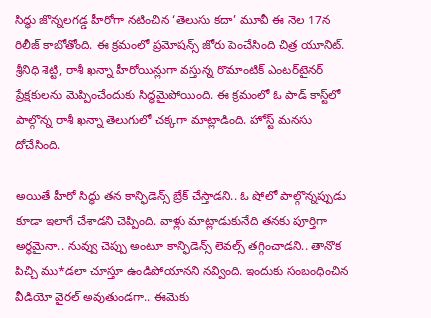సిద్ధు జొన్నలగడ్డ హీరోగా నటించిన ‘తెలుసు కదా’ మూవీ ఈ నెల 17న రిలీజ్ కాబోతోంది. ఈ క్రమంలో ప్రమోషన్స్ జోరు పెంచేసింది చిత్ర యూనిట్. శ్రీనిధి శెట్టి, రాశీ ఖన్నా హీరోయిన్లుగా వస్తున్న రొమాంటిక్ ఎంటర్‌టైనర్‌ ప్రేక్షకులను మెప్పించేందుకు సిద్ధమైపోయింది. ఈ క్రమంలో ఓ పాడ్ కాస్ట్‌లో పాల్గొన్న రాశీ ఖన్నా తెలుగులో చక్కగా మాట్లాడింది. హోస్ట్ మనసు దోచేసింది.

అయితే హీరో సిద్ధు తన కాన్ఫిడెన్స్ బ్రేక్ చేస్తాడని.. ఓ షోలో పాల్గొన్నప్పుడు కూడా ఇలాగే చేశాడని చెప్పింది. వాళ్లు మాట్లాడుకునేది తనకు పూర్తిగా అర్థమైనా.. నువ్వు చెప్పు అంటూ కాన్ఫిడెన్స్ లెవల్స్ తగ్గించాడని.. తానొక పిచ్చి ము*డలా చూస్తూ ఉండిపోయానని నవ్వింది. ఇందుకు సంబంధించిన వీడియో వైరల్ అవుతుండగా.. ఈమెకు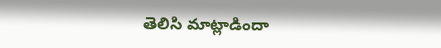తెలిసి మాట్లాడిందా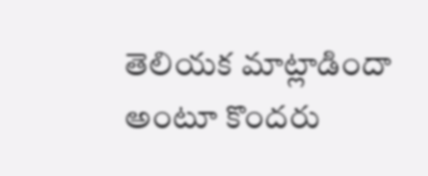తెలియక మాట్లాడిందా అంటూ కొందరు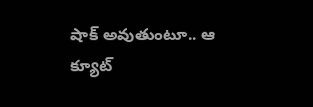షాక్ అవుతుంటూ.. ఆ క్యూట్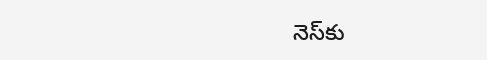నెస్‌కు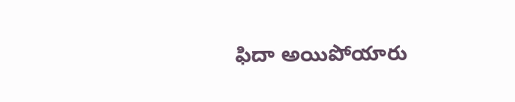ఫిదా అయిపోయారు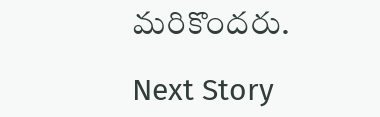మరికొందరు.

Next Story